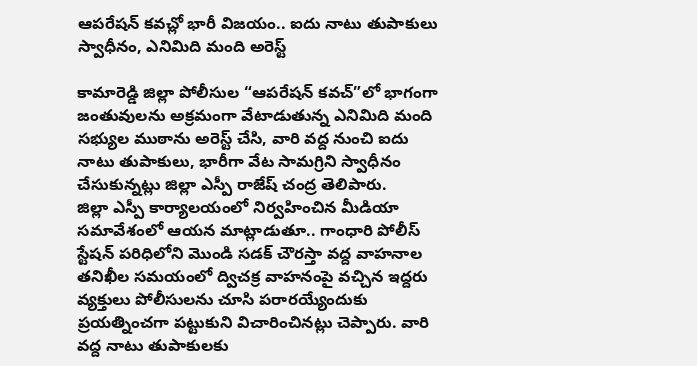ఆపరేషన్ కవచ్లో భారీ విజయం.. ఐదు నాటు తుపాకులు స్వాధీనం, ఎనిమిది మంది అరెస్ట్

కామారెడ్డి జిల్లా పోలీసుల “ఆపరేషన్ కవచ్”లో భాగంగా జంతువులను అక్రమంగా వేటాడుతున్న ఎనిమిది మంది సభ్యుల ముఠాను అరెస్ట్ చేసి, వారి వద్ద నుంచి ఐదు నాటు తుపాకులు, భారీగా వేట సామగ్రిని స్వాధీనం చేసుకున్నట్లు జిల్లా ఎస్పీ రాజేష్ చంద్ర తెలిపారు.
జిల్లా ఎస్పీ కార్యాలయంలో నిర్వహించిన మీడియా సమావేశంలో ఆయన మాట్లాడుతూ.. గాంధారి పోలీస్ స్టేషన్ పరిధిలోని మొండి సడక్ చౌరస్తా వద్ద వాహనాల తనిఖీల సమయంలో ద్విచక్ర వాహనంపై వచ్చిన ఇద్దరు వ్యక్తులు పోలీసులను చూసి పరారయ్యేందుకు ప్రయత్నించగా పట్టుకుని విచారించినట్లు చెప్పారు. వారి వద్ద నాటు తుపాకులకు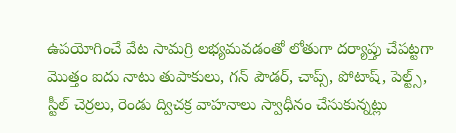ఉపయోగించే వేట సామగ్రి లభ్యమవడంతో లోతుగా దర్యాప్తు చేపట్టగా మొత్తం ఐదు నాటు తుపాకులు, గన్ పౌడర్, చాప్స్, పోటాష్, పెల్ట్స్, స్టీల్ చెర్రలు, రెండు ద్విచక్ర వాహనాలు స్వాధీనం చేసుకున్నట్లు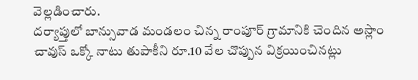వెల్లడించారు.
దర్యాప్తులో బాన్సువాడ మండలం చిన్న రాంపూర్ గ్రామానికి చెందిన అస్లాం చావుస్ ఒక్కో నాటు తుపాకీని రూ.10 వేల చొప్పున విక్రయించినట్లు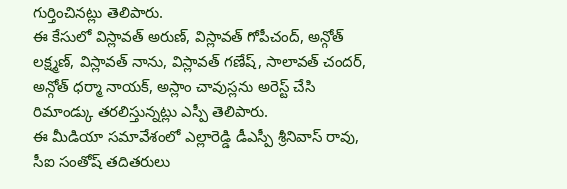గుర్తించినట్లు తెలిపారు.
ఈ కేసులో విస్లావత్ అరుణ్, విస్లావత్ గోపీచంద్, అన్గోత్ లక్ష్మణ్, విస్లావత్ నాను, విస్లావత్ గణేష్, సాలావత్ చందర్, అన్గోత్ ధర్మా నాయక్, అస్లాం చావుస్లను అరెస్ట్ చేసి రిమాండ్కు తరలిస్తున్నట్లు ఎస్పీ తెలిపారు.
ఈ మీడియా సమావేశంలో ఎల్లారెడ్డి డీఎస్పీ శ్రీనివాస్ రావు, సీఐ సంతోష్ తదితరులు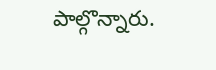పాల్గొన్నారు.